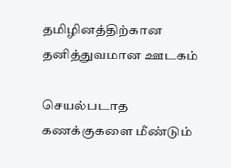தமிழினத்திற்கான தனித்துவமான ஊடகம்

செயல்படாத கணக்குகளை மீண்டும்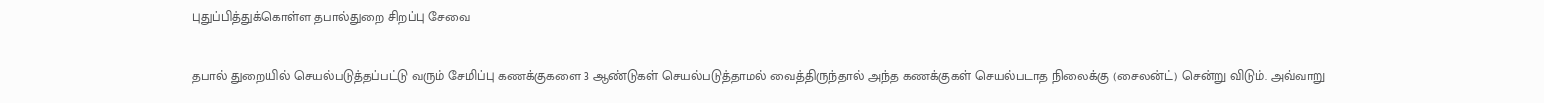புதுப்பித்துக்கொள்ள தபால்துறை சிறப்பு சேவை

தபால் துறையில் செயல்படுத்தப்பட்டு வரும் சேமிப்பு கணக்குகளை 3 ஆண்டுகள் செயல்படுத்தாமல் வைத்திருந்தால் அந்த கணக்குகள் செயல்படாத நிலைக்கு (சைலன்ட்) சென்று விடும். அவ்வாறு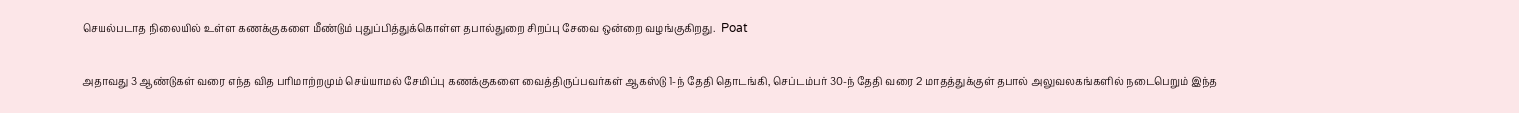செயல்படாத நிலையில் உள்ள கணக்குகளை மீண்டும் புதுப்பித்துக்கொள்ள தபால்துறை சிறப்பு சேவை ஒன்றை வழங்குகிறது.  Poat

அதாவது 3 ஆண்டுகள் வரை எந்த வித பரிமாற்றமும் செய்யாமல் சேமிப்பு கணக்குகளை வைத்திருப்பவர்கள் ஆகஸ்டு 1-ந் தேதி தொடங்கி, செப்டம்பர் 30-ந் தேதி வரை 2 மாதத்துக்குள் தபால் அலுவலகங்களில் நடைபெறும் இந்த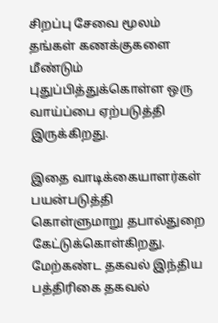சிறப்பு சேவை மூலம் தங்கள் கணக்குகளை மீண்டும் புதுப்பித்துக்கொள்ள ஒரு வாய்ப்பை ஏற்படுத்தி இருக்கிறது.

இதை வாடிக்கையாளர்கள் பயன்படுத்தி கொள்ளுமாறு தபால்துறை கேட்டுக்கொள்கிறது.  மேற்கண்ட தகவல் இந்திய பத்திரிகை தகவல்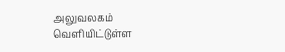அலுவலகம் வெளியிட்டுள்ள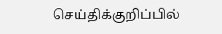செய்திக்குறிப்பில்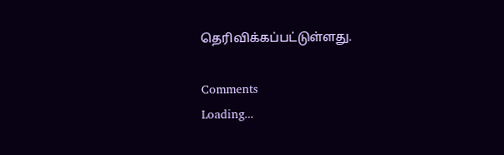தெரிவிக்கப்பட்டுள்ளது.

Comments
Loading...